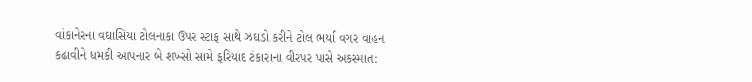વાંકાનેરના વઘાસિયા ટોલનાકા ઉપર સ્ટાફ સાથે ઝઘડો કરીને ટોલ ભર્યા વગર વાહન કઢાવીને ધમકી આપનાર બે શખ્સો સામે ફરિયાદ ટંકારાના વીરપર પાસે અકસ્માત: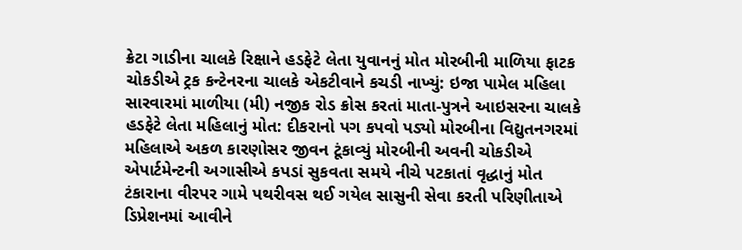ક્રેટા ગાડીના ચાલકે રિક્ષાને હડફેટે લેતા યુવાનનું મોત મોરબીની માળિયા ફાટક ચોકડીએ ટ્રક કન્ટેનરના ચાલકે એકટીવાને કચડી નાખ્યું: ઇજા પામેલ મહિલા સારવારમાં માળીયા (મી) નજીક રોડ ક્રોસ કરતાં માતા-પુત્રને આઇસરના ચાલકે હડફેટે લેતા મહિલાનું મોત: દીકરાનો પગ કપવો પડ્યો મોરબીના વિદ્યુતનગરમાં મહિલાએ અકળ કારણોસર જીવન ટૂંકાવ્યું મોરબીની અવની ચોકડીએ એપાર્ટમેન્ટની અગાસીએ કપડાં સુકવતા સમયે નીચે પટકાતાં વૃદ્ધાનું મોત ટંકારાના વીરપર ગામે પથરીવસ થઈ ગયેલ સાસુની સેવા કરતી પરિણીતાએ ડિપ્રેશનમાં આવીને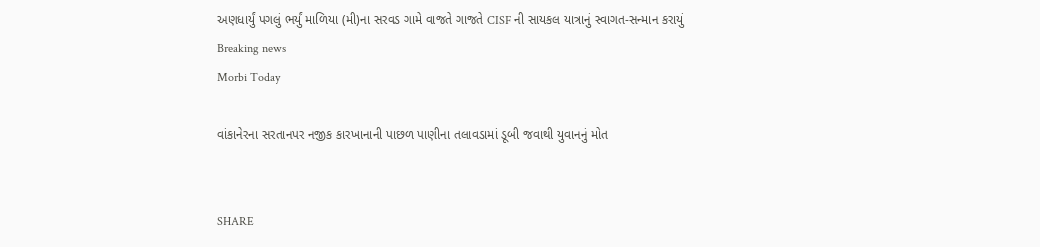અણધાર્યું પગલું ભર્યું માળિયા (મી)ના સરવડ ગામે વાજતે ગાજતે CISF ની સાયકલ યાત્રાનું સ્વાગત-સન્માન કરાયું
Breaking news
Morbi Today

વાંકાનેરના સરતાનપર નજીક કારખાનાની પાછળ પાણીના તલાવડામાં ડૂબી જવાથી યુવાનનું મોત


SHARE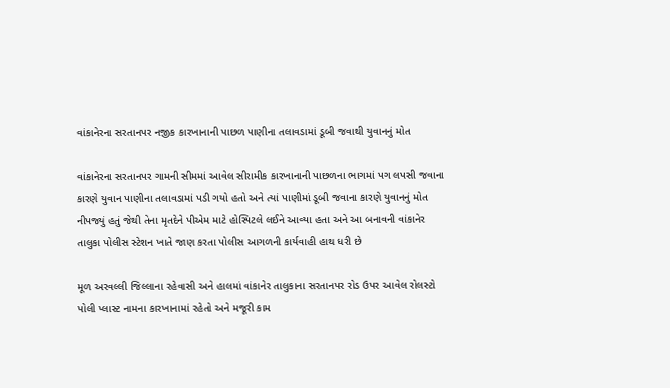વાંકાનેરના સરતાનપર નજીક કારખાનાની પાછળ પાણીના તલાવડામાં ડૂબી જવાથી યુવાનનું મોત

વાંકાનેરના સરતાનપર ગામની સીમમાં આવેલ સીરામીક કારખાનાની પાછળના ભાગમાં પગ લપસી જવાના કારણે યુવાન પાણીના તલાવડામાં પડી ગયો હતો અને ત્યાં પાણીમાં ડૂબી જવાના કારણે યુવાનનું મોત નીપજ્યું હતું જેથી તેના મૃતદેને પીએમ માટે હોસ્પિટલે લઈને આવ્યા હતા અને આ બનાવની વાંકાનેર તાલુકા પોલીસ સ્ટેશન ખાતે જાણ કરતા પોલીસ આગળની કાર્યવાહી હાથ ધરી છે

મૂળ અરવલ્લી જિલ્લાના રહેવાસી અને હાલમાં વાંકાનેર તાલુકાના સરતાનપર રોડ ઉપર આવેલ રોલસ્ટો પોલી પ્લાસ્ટ નામના કારખાનામાં રહેતો અને મજૂરી કામ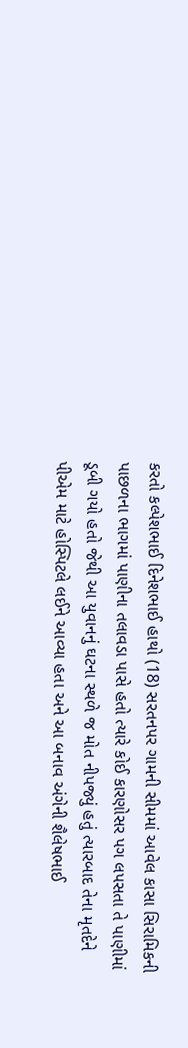કરતો કલ્પેશભાઈ દિનેશભાઈ હાથો (18) સરતનપર ગામની સીમમાં આવેલ કાસા સિરામિકની પાછળના ભાગમાં પાણીના તલાવડા પાસે હતો ત્યારે કોઈ કારણોસર પગ લપસતા તે પાણીમાં ડૂબી ગયો હતો જેથી આ યુવાનનું ઘટના સ્થળે જ મોત નીપજ્યું હતું ત્યારબાદ તેના મૃતદેને પીએમ માટે હોસ્પિટલે લઈને આવ્યા હતા અને આ બનાવ અંગેની શૈલેષભાઈ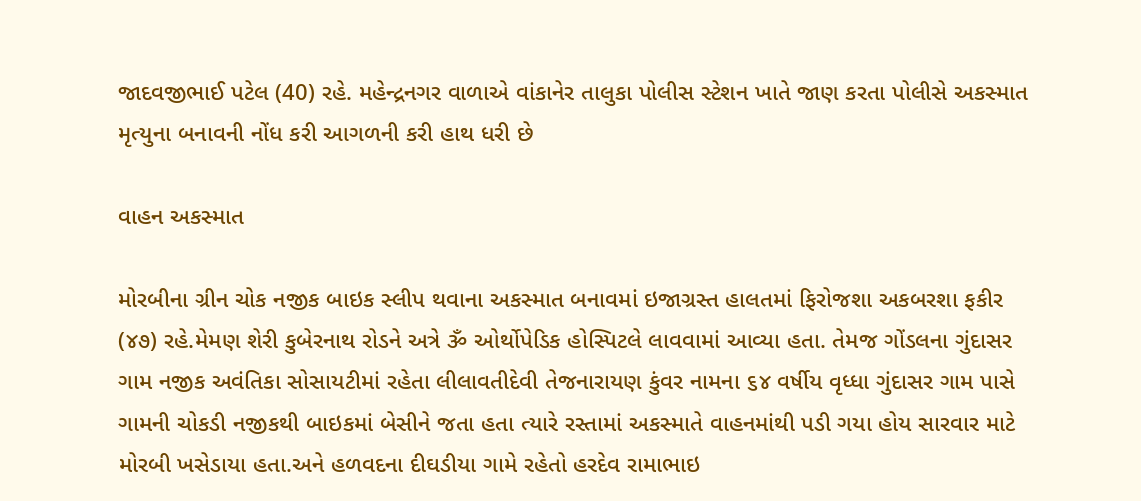જાદવજીભાઈ પટેલ (40) રહે. મહેન્દ્રનગર વાળાએ વાંકાનેર તાલુકા પોલીસ સ્ટેશન ખાતે જાણ કરતા પોલીસે અકસ્માત મૃત્યુના બનાવની નોંધ કરી આગળની કરી હાથ ધરી છે

વાહન અકસ્માત

મોરબીના ગ્રીન ચોક નજીક બાઇક સ્લીપ થવાના અકસ્માત બનાવમાં ઇજાગ્રસ્ત હાલતમાં ફિરોજશા અકબરશા ફકીર (૪૭) રહે.મેમણ શેરી કુબેરનાથ રોડને અત્રે ૐ ઓર્થોપેડિક હોસ્પિટલે લાવવામાં આવ્યા હતા. તેમજ ગોંડલના ગુંદાસર ગામ નજીક અવંતિકા સોસાયટીમાં રહેતા લીલાવતીદેવી તેજનારાયણ કુંવર નામના ૬૪ વર્ષીય વૃધ્ધા ગુંદાસર ગામ પાસે ગામની ચોકડી નજીકથી બાઇકમાં બેસીને જતા હતા ત્યારે રસ્તામાં અકસ્માતે વાહનમાંથી પડી ગયા હોય સારવાર માટે મોરબી ખસેડાયા હતા.અને હળવદના દીઘડીયા ગામે રહેતો હરદેવ રામાભાઇ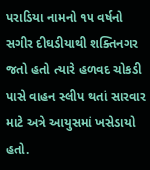પરાડિયા નામનો ૧૫ વર્ષનો સગીર દીઘડીયાથી શક્તિનગર જતો હતો ત્યારે હળવદ ચોકડી પાસે વાહન સ્લીપ થતાં સારવાર માટે અત્રે આયુસમાં ખસેડાયો હતો.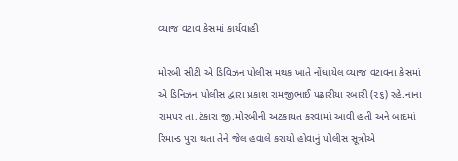વ્યાજ વટાવ કેસમાં કાર્યવાહી

મોરબી સીટી એ ડિવિઝન પોલીસ મથક ખાતે નોંધાયેલ વ્યાજ વટાવના કેસમાં એ ડિનિઝન પોલીસ દ્વારા પ્રકાશ રામજીભાઈ પઢારીયા રબારી (૨૬) રહે.નાના રામપર તા.ટંકારા જી.મોરબીની અટકાયત કરવામાં આવી હતી અને બાદમાં રિમાન્ડ પુરા થતા તેને જેલ હવાલે કરાયો હોવાનું પોલીસ સૂત્રોએ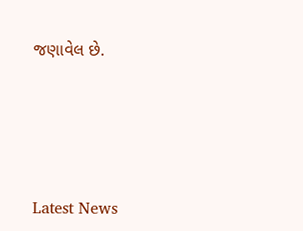જણાવેલ છે.






Latest News